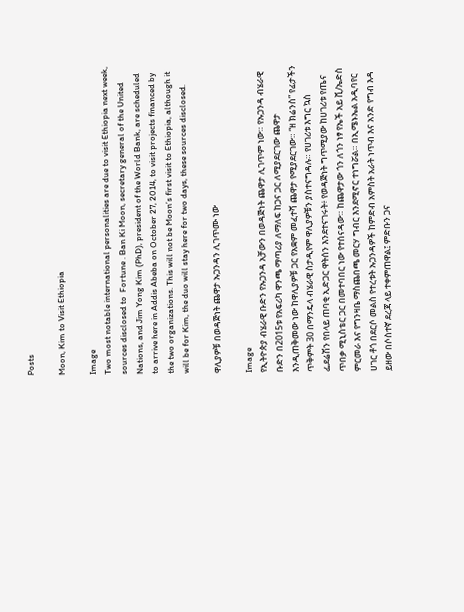Posts

Moon, Kim to Visit Ethiopia

Image
Two most notable international personalities are due to visit Ethiopia next week, sources disclosed to  Fortune . Ban Ki Moon, secretary general of the United Nations, and Jim Yong Kim (PhD), president of the World Bank, are scheduled to arrive here in Addis Abeba on October 27, 2014, to visit projects financed by the two organizations. This will not be Moon’s first visit to Ethiopia, although it will be for Kim, the duo will stay here for two days, these sources disclosed.

ዋሊያዎቹ በወዳጅነት ጨዋታ ኡጋንዳን ሊገጥሙ ነው

Image
የኢትዮጵያ ብሄራዊ ቡድን የኡጋንዳ አቻውን በወዳጅነት ጨዋታ ሊገጥም ነው። የኡጋንዳ ብሄራዊ ቡድን በ2015ቱ የአፍሪካ ዋንጫ ማጣሪያ ለማለፍ ከጋና ጋር ለሚያደርገው ጨዋታ እንዲጠቅመው ነው ከዋሊያዎቹ ጋር የአቋም መፈተሻ ጨዋታ የሚያደርገው። “ዘ ክሬንስ” የፊታችን ጥቅምት 30 በማንዴላ ብሄራዊ ስታዲየም ዋሊያዎቹን ያስተናግዳሉ። የሀገሪቱ እግር ኳስ ፌደሬሽን የበላይ ጠባቂ ኢድጋር ዋትሰን እንደተናገሩት፥ የወዳጅነት ግጥሚያው ከሀገሪቱ የጤና ጥበቃ ሚኒስቴር ጋር በመተባበር ነው የተሰናዳው። ከጨዋታው ጎን ለጎን ነፃ የኤች አይ ቪ/ኤድስ ምርመራ እና የግንዛቤ ማስጨበጫ መርሃ ግብር እንደሚኖር ተነግሯል። በኢሜኑኤል አዲባየር ሀገር ቶጎ በደርሶ መልስ የተረቱት ኡጋንዳዎች ከምድብ አምስት አራት ነጥብ እና አንድ የግብ እዳ ይዘው በሶስተኛ ደረጃ ላይ ተቀምጠዋል፤ ምድቡን ጋና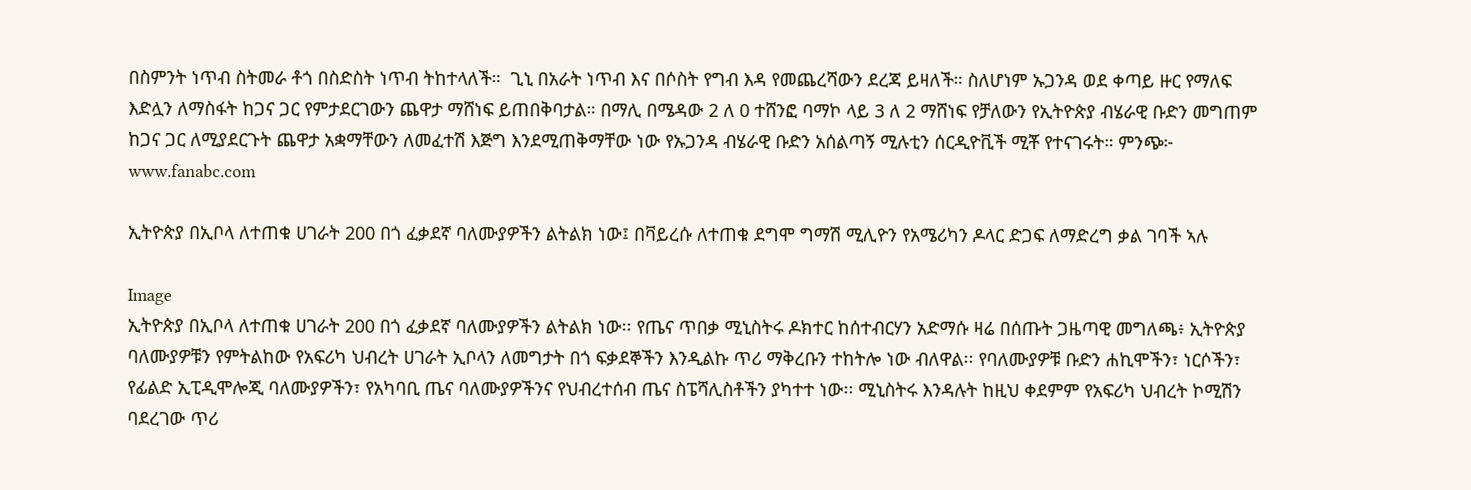በስምንት ነጥብ ስትመራ ቶጎ በስድስት ነጥብ ትከተላለች።  ጊኒ በአራት ነጥብ እና በሶስት የግብ እዳ የመጨረሻውን ደረጃ ይዛለች። ስለሆነም ኡጋንዳ ወደ ቀጣይ ዙር የማለፍ እድሏን ለማስፋት ከጋና ጋር የምታደርገውን ጨዋታ ማሸነፍ ይጠበቅባታል። በማሊ በሜዳው 2 ለ 0 ተሸንፎ ባማኮ ላይ 3 ለ 2 ማሸነፍ የቻለውን የኢትዮጵያ ብሄራዊ ቡድን መግጠም ከጋና ጋር ለሚያደርጉት ጨዋታ አቋማቸውን ለመፈተሽ እጅግ እንደሚጠቅማቸው ነው የኡጋንዳ ብሄራዊ ቡድን አሰልጣኝ ሚሉቲን ሰርዲዮቪች ሚቾ የተናገሩት። ምንጭ፦ www.fanabc.com

ኢትዮጵያ በኢቦላ ለተጠቁ ሀገራት 200 በጎ ፈቃደኛ ባለሙያዎችን ልትልክ ነው፤ በቫይረሱ ለተጠቁ ደግሞ ግማሽ ሚሊዮን የአሜሪካን ዶላር ድጋፍ ለማድረግ ቃል ገባች ኣሉ

Image
ኢትዮጵያ በኢቦላ ለተጠቁ ሀገራት 200 በጎ ፈቃደኛ ባለሙያዎችን ልትልክ ነው፡፡ የጤና ጥበቃ ሚኒስትሩ ዶክተር ከሰተብርሃን አድማሱ ዛሬ በሰጡት ጋዜጣዊ መግለጫ፥ ኢትዮጵያ ባለሙያዎቹን የምትልከው የአፍሪካ ህብረት ሀገራት ኢቦላን ለመግታት በጎ ፍቃደኞችን እንዲልኩ ጥሪ ማቅረቡን ተከትሎ ነው ብለዋል፡፡ የባለሙያዎቹ ቡድን ሐኪሞችን፣ ነርሶችን፣ የፊልድ ኢፒዲሞሎጂ ባለሙያዎችን፣ የአካባቢ ጤና ባለሙያዎችንና የህብረተሰብ ጤና ስፔሻሊስቶችን ያካተተ ነው፡፡ ሚኒስትሩ እንዳሉት ከዚህ ቀደምም የአፍሪካ ህብረት ኮሚሽን ባደረገው ጥሪ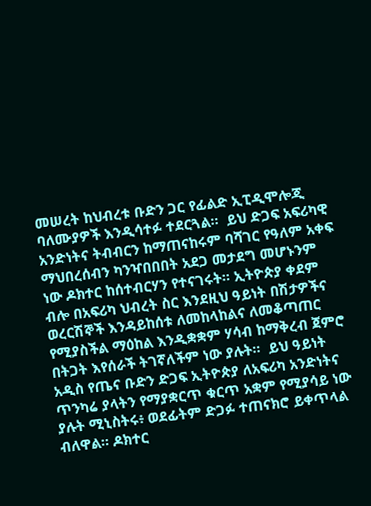መሠረት ከህብረቱ ቡድን ጋር የፊልድ ኢፒዲሞሎጂ ባለሙያዎች እንዲሳተፉ ተደርጓል፡፡  ይህ ድጋፍ አፍሪካዊ አንድነትና ትብብርን ከማጠናከሩም ባሻገር የዓለም አቀፍ ማህበረሰብን ካንዣበበበት አደጋ መታደግ መሆኑንም  ነው ዶክተር ከሰተብርሃን የተናገሩት፡፡ ኢትዮጵያ ቀደም ብሎ በአፍሪካ ህብረት ስር እንደዚህ ዓይነት በሽታዎችና ወረርሽኞች እንዳይከሰቱ ለመከላከልና ለመቆጣጠር የሚያስችል ማዕከል እንዲቋቋም ሃሳብ ከማቅረብ ጀምሮ በትጋት እየሰራች ትገኛለችም ነው ያሉት፡፡  ይህ ዓይነት አዲስ የጤና ቡድን ድጋፍ ኢትዮጵያ ለአፍሪካ አንድነትና ጥንካሬ ያላትን የማያቋርጥ ቁርጥ አቋም የሚያሳይ ነው ያሉት ሚኒስትሩ፥ ወደፊትም ድጋፉ ተጠናክሮ ይቀጥላል ብለዋል፡፡ ዶክተር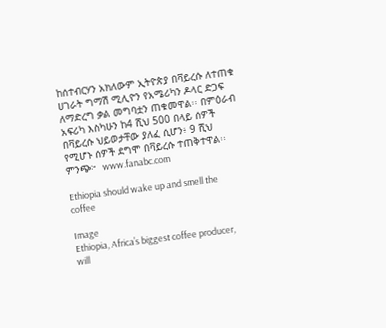ከሰተብርሃን አክለውም ኢትዮጵያ በቫይረሱ ለተጠቁ ሀገራት ግማሽ ሚሊዮን የአሜሪካን ዶላር ድጋፍ ለማድረግ ቃል መግባቷን ጠቁመዋል፡፡ በምዕራብ አፍሪካ እስካሁን ከ4 ሺህ 500 በላይ ሰዎች በቫይረሱ ህይወታቸው ያለፈ ሲሆን፥ 9 ሺህ የሚሆኑ ሰዎች ደግሞ በቫይረሱ ተጠቅተዋል፡፡ ምንጭ፦  www.fanabc.com

Ethiopia should wake up and smell the coffee

Image
Ethiopia, Africa’s biggest coffee producer, will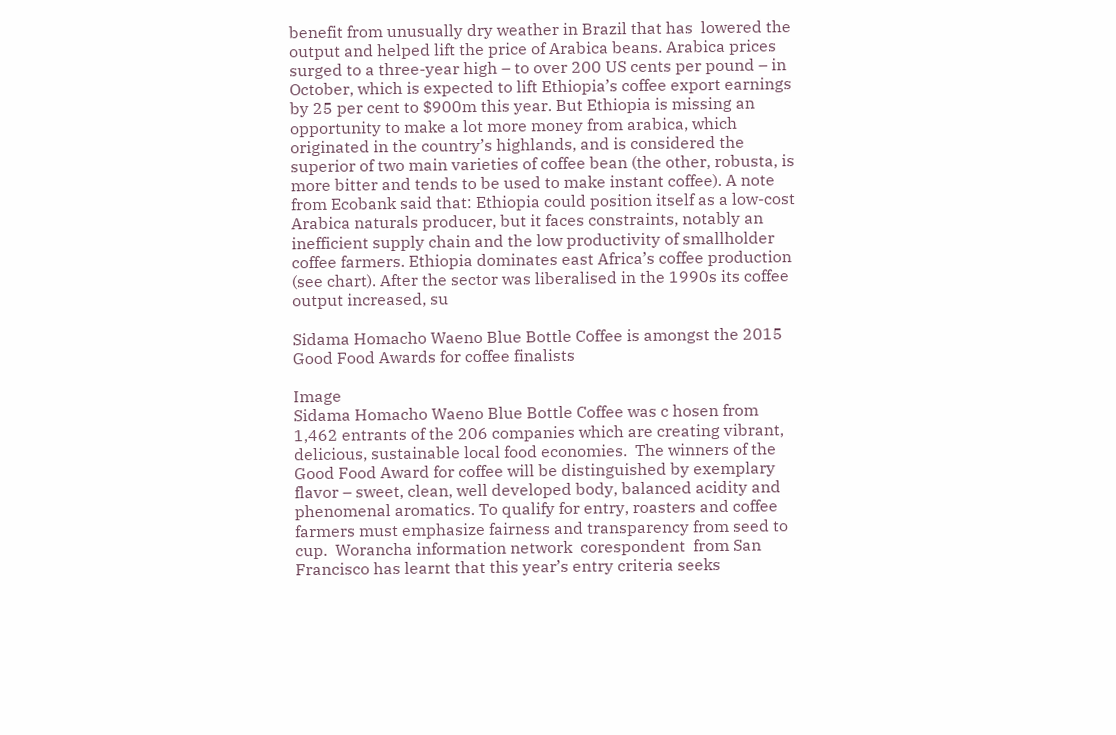benefit from unusually dry weather in Brazil that has  lowered the  output and helped lift the price of Arabica beans. Arabica prices surged to a three-year high – to over 200 US cents per pound – in October, which is expected to lift Ethiopia’s coffee export earnings by 25 per cent to $900m this year. But Ethiopia is missing an opportunity to make a lot more money from arabica, which originated in the country’s highlands, and is considered the superior of two main varieties of coffee bean (the other, robusta, is more bitter and tends to be used to make instant coffee). A note from Ecobank said that: Ethiopia could position itself as a low-cost Arabica naturals producer, but it faces constraints, notably an inefficient supply chain and the low productivity of smallholder coffee farmers. Ethiopia dominates east Africa’s coffee production (see chart). After the sector was liberalised in the 1990s its coffee output increased, su

Sidama Homacho Waeno Blue Bottle Coffee is amongst the 2015 Good Food Awards for coffee finalists

Image
Sidama Homacho Waeno Blue Bottle Coffee was c hosen from 1,462 entrants of the 206 companies which are creating vibrant, delicious, sustainable local food economies.  The winners of the Good Food Award for coffee will be distinguished by exemplary flavor – sweet, clean, well developed body, balanced acidity and phenomenal aromatics. To qualify for entry, roasters and coffee farmers must emphasize fairness and transparency from seed to cup.  Worancha information network  corespondent  from San Francisco has learnt that this year’s entry criteria seeks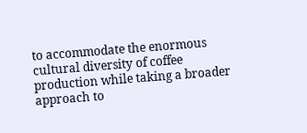to accommodate the enormous cultural diversity of coffee production while taking a broader approach to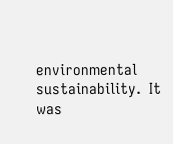environmental sustainability.  It was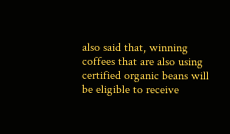also said that, winning coffees that are also using certified organic beans will be eligible to receive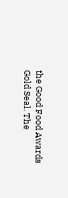the Good Food Awards Gold Seal. The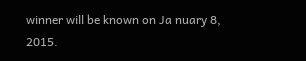winner will be known on Ja nuary 8, 2015.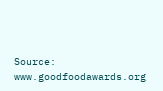Source: www.goodfoodawards.org